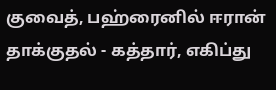குவைத், பஹ்ரைனில் ஈரான் தாக்குதல் - கத்தார், எகிப்து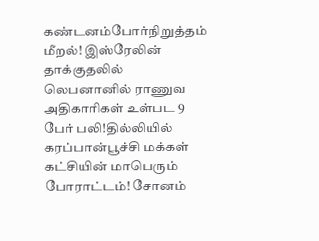கண்டனம்போர்நிறுத்தம் மீறல்! இஸ்ரேலின் தாக்குதலில் லெபனானில் ராணுவ அதிகாரிகள் உள்பட 9 பேர் பலி!தில்லியில் கரப்பான்பூச்சி மக்கள் கட்சியின் மாபெரும் போராட்டம்! சோனம்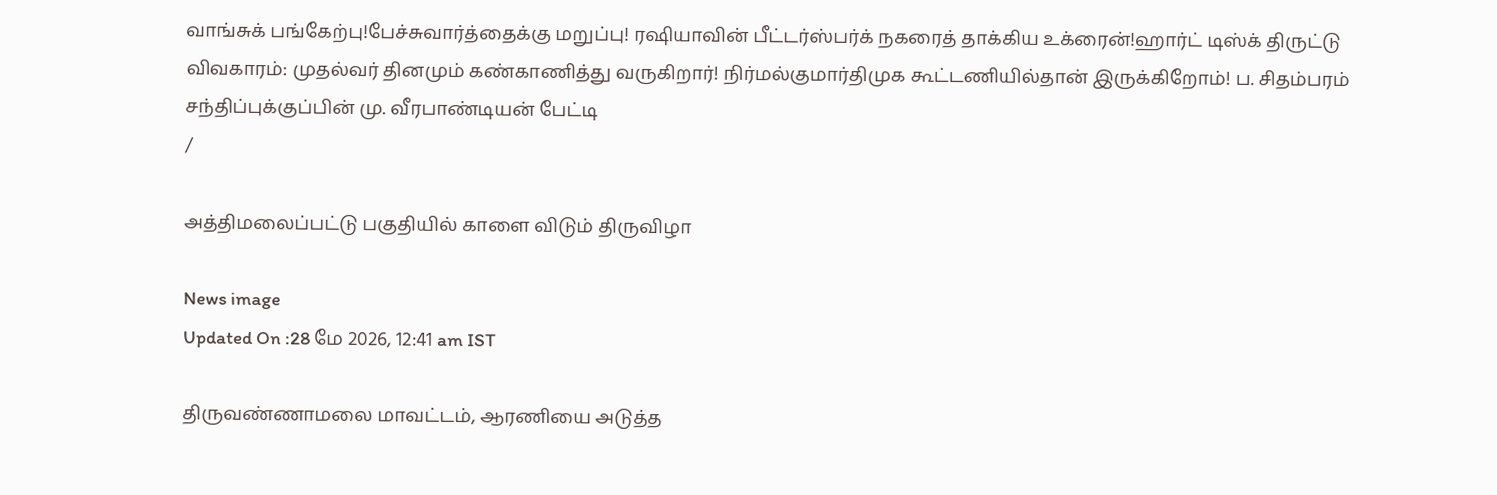வாங்சுக் பங்கேற்பு!பேச்சுவார்த்தைக்கு மறுப்பு! ரஷியாவின் பீட்டர்ஸ்பர்க் நகரைத் தாக்கிய உக்ரைன்!ஹார்ட் டிஸ்க் திருட்டு விவகாரம்: முதல்வர் தினமும் கண்காணித்து வருகிறார்! நிர்மல்குமார்திமுக கூட்டணியில்தான் இருக்கிறோம்! ப. சிதம்பரம் சந்திப்புக்குப்பின் மு. வீரபாண்டியன் பேட்டி
/

அத்திமலைப்பட்டு பகுதியில் காளை விடும் திருவிழா

News image
Updated On :28 மே 2026, 12:41 am IST

திருவண்ணாமலை மாவட்டம், ஆரணியை அடுத்த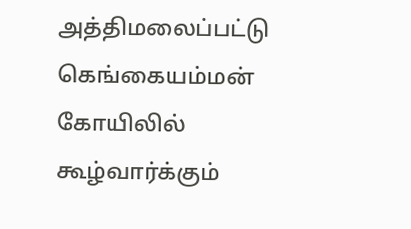அத்திமலைப்பட்டு கெங்கையம்மன் கோயிலில் கூழ்வார்க்கும்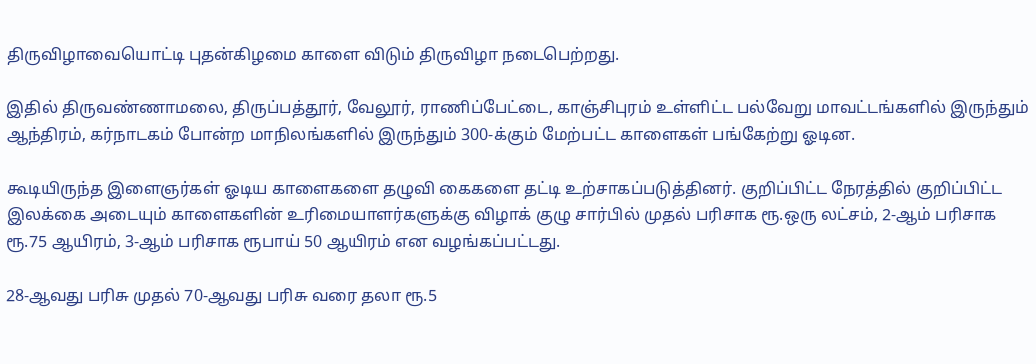திருவிழாவையொட்டி புதன்கிழமை காளை விடும் திருவிழா நடைபெற்றது.

இதில் திருவண்ணாமலை, திருப்பத்தூர், வேலூர், ராணிப்பேட்டை, காஞ்சிபுரம் உள்ளிட்ட பல்வேறு மாவட்டங்களில் இருந்தும் ஆந்திரம், கர்நாடகம் போன்ற மாநிலங்களில் இருந்தும் 300-க்கும் மேற்பட்ட காளைகள் பங்கேற்று ஓடின.

கூடியிருந்த இளைஞர்கள் ஓடிய காளைகளை தழுவி கைகளை தட்டி உற்சாகப்படுத்தினர். குறிப்பிட்ட நேரத்தில் குறிப்பிட்ட இலக்கை அடையும் காளைகளின் உரிமையாளர்களுக்கு விழாக் குழு சார்பில் முதல் பரிசாக ரூ.ஒரு லட்சம், 2-ஆம் பரிசாக ரூ.75 ஆயிரம், 3-ஆம் பரிசாக ரூபாய் 50 ஆயிரம் என வழங்கப்பட்டது.

28-ஆவது பரிசு முதல் 70-ஆவது பரிசு வரை தலா ரூ.5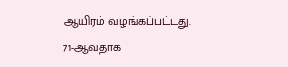ஆயிரம் வழங்கப்பட்டது. 71-ஆவதாக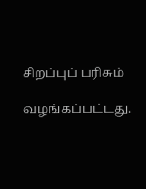சிறப்புப் பரிசும்

வழங்கப்பட்டது.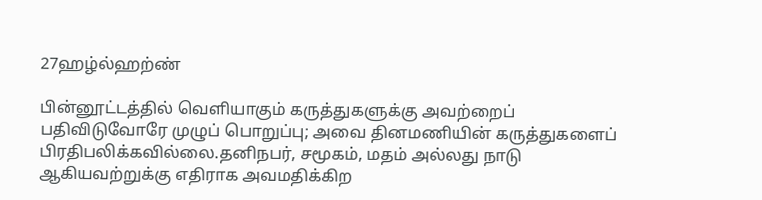27ஹழ்ல்ஹற்ண்

பின்னூட்டத்தில் வெளியாகும் கருத்துகளுக்கு அவற்றைப் பதிவிடுவோரே முழுப் பொறுப்பு; அவை தினமணியின் கருத்துகளைப் பிரதிபலிக்கவில்லை.தனிநபர், சமூகம், மதம் அல்லது நாடு ஆகியவற்றுக்கு எதிராக அவமதிக்கிற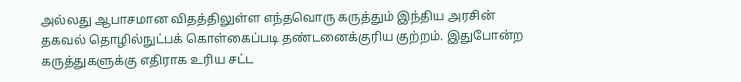அல்லது ஆபாசமான விதத்திலுள்ள எந்தவொரு கருத்தும் இந்திய அரசின் தகவல் தொழில்நுட்பக் கொள்கைப்படி தண்டனைக்குரிய குற்றம். இதுபோன்ற கருத்துகளுக்கு எதிராக உரிய சட்ட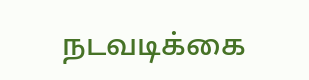நடவடிக்கை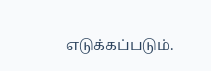எடுக்கப்படும்.